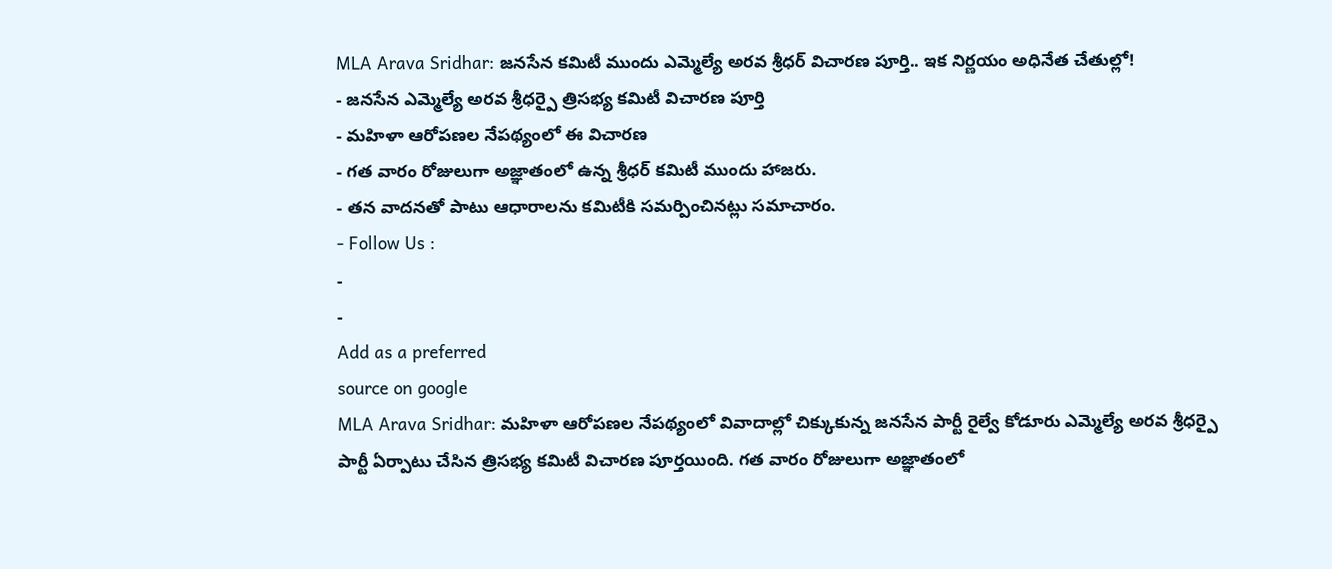MLA Arava Sridhar: జనసేన కమిటీ ముందు ఎమ్మెల్యే అరవ శ్రీధర్ విచారణ పూర్తి.. ఇక నిర్ణయం అధినేత చేతుల్లో!
- జనసేన ఎమ్మెల్యే అరవ శ్రీధర్పై త్రిసభ్య కమిటీ విచారణ పూర్తి
- మహిళా ఆరోపణల నేపథ్యంలో ఈ విచారణ
- గత వారం రోజులుగా అజ్ఞాతంలో ఉన్న శ్రీధర్ కమిటీ ముందు హాజరు.
- తన వాదనతో పాటు ఆధారాలను కమిటీకి సమర్పించినట్లు సమాచారం.
- Follow Us :
-
-
Add as a preferred
source on google
MLA Arava Sridhar: మహిళా ఆరోపణల నేపథ్యంలో వివాదాల్లో చిక్కుకున్న జనసేన పార్టీ రైల్వే కోడూరు ఎమ్మెల్యే అరవ శ్రీధర్పై పార్టీ ఏర్పాటు చేసిన త్రిసభ్య కమిటీ విచారణ పూర్తయింది. గత వారం రోజులుగా అజ్ఞాతంలో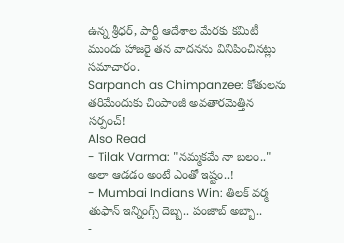ఉన్న శ్రీధర్, పార్టీ ఆదేశాల మేరకు కమిటీ ముందు హాజరై తన వాదనను వినిపించినట్లు సమాచారం.
Sarpanch as Chimpanzee: కోతులను తరిమేందుకు చింపాంజీ అవతారమెత్తిన సర్పంచ్!
Also Read
- Tilak Varma: "నమ్మకమే నా బలం.." అలా ఆడడం అంటే ఎంతో ఇష్టం..!
- Mumbai Indians Win: తిలక్ వర్మ తుఫాన్ ఇన్నింగ్స్ దెబ్బ.. పంజాబ్ అబ్బా..
-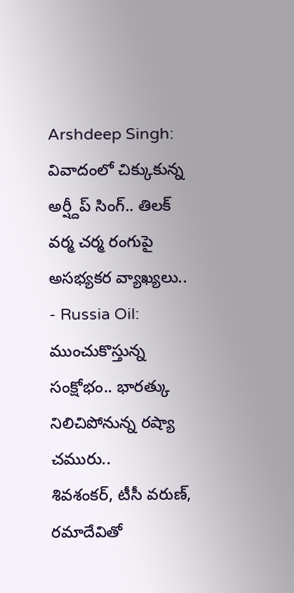Arshdeep Singh: వివాదంలో చిక్కుకున్న అర్ష్దీప్ సింగ్.. తిలక్ వర్మ చర్మ రంగుపై అసభ్యకర వ్యాఖ్యలు..
- Russia Oil: ముంచుకొస్తున్న సంక్షోభం.. భారత్కు నిలిచిపోనున్న రష్యా చమురు..
శివశంకర్, టీసీ వరుణ్, రమాదేవితో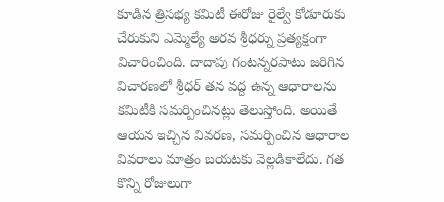కూడిన త్రిసభ్య కమిటీ ఈరోజు రైల్వే కోడూరుకు చేరుకుని ఎమ్మెల్యే అరవ శ్రీధర్ను ప్రత్యక్షంగా విచారించింది. దాదాపు గంటన్నరపాటు జరిగిన విచారణలో శ్రీధర్ తన వద్ద ఉన్న ఆధారాలను కమిటీకి సమర్పించినట్లు తెలుస్తోంది. అయితే ఆయన ఇచ్చిన వివరణ, సమర్పించిన ఆధారాల వివరాలు మాత్రం బయటకు వెల్లడికాలేదు. గత కొన్ని రోజులుగా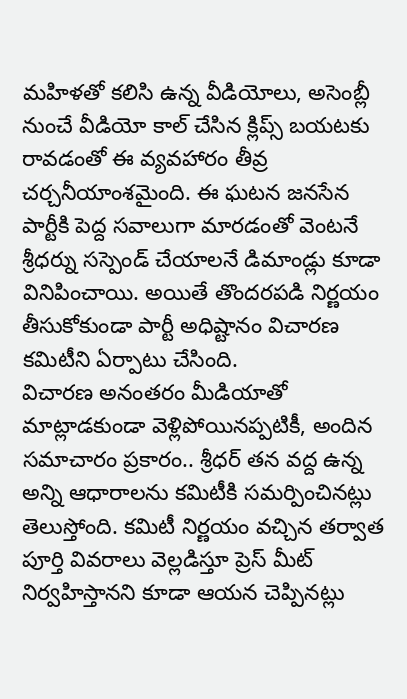మహిళతో కలిసి ఉన్న వీడియోలు, అసెంబ్లీ నుంచే వీడియో కాల్ చేసిన క్లిప్స్ బయటకు రావడంతో ఈ వ్యవహారం తీవ్ర చర్చనీయాంశమైంది. ఈ ఘటన జనసేన పార్టీకి పెద్ద సవాలుగా మారడంతో వెంటనే శ్రీధర్ను సస్పెండ్ చేయాలనే డిమాండ్లు కూడా వినిపించాయి. అయితే తొందరపడి నిర్ణయం తీసుకోకుండా పార్టీ అధిష్టానం విచారణ కమిటీని ఏర్పాటు చేసింది.
విచారణ అనంతరం మీడియాతో మాట్లాడకుండా వెళ్లిపోయినప్పటికీ, అందిన సమాచారం ప్రకారం.. శ్రీధర్ తన వద్ద ఉన్న అన్ని ఆధారాలను కమిటీకి సమర్పించినట్లు తెలుస్తోంది. కమిటీ నిర్ణయం వచ్చిన తర్వాత పూర్తి వివరాలు వెల్లడిస్తూ ప్రెస్ మీట్ నిర్వహిస్తానని కూడా ఆయన చెప్పినట్లు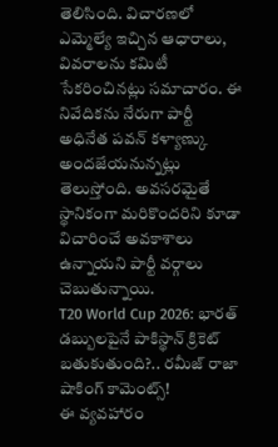తెలిసింది. విచారణలో ఎమ్మెల్యే ఇచ్చిన ఆధారాలు, వివరాలను కమిటీ సేకరించినట్లు సమాచారం. ఈ నివేదికను నేరుగా పార్టీ అధినేత పవన్ కళ్యాణ్కు అందజేయనున్నట్లు తెలుస్తోంది. అవసరమైతే స్థానికంగా మరికొందరిని కూడా విచారించే అవకాశాలు ఉన్నాయని పార్టీ వర్గాలు చెబుతున్నాయి.
T20 World Cup 2026: భారత్ డబ్బులపైనే పాకిస్థాన్ క్రికెట్ బతుకుతుంది?.. రమీజ్ రాజా షాకింగ్ కామెంట్స్!
ఈ వ్యవహారం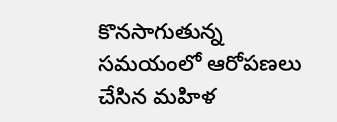కొనసాగుతున్న సమయంలో ఆరోపణలు చేసిన మహిళ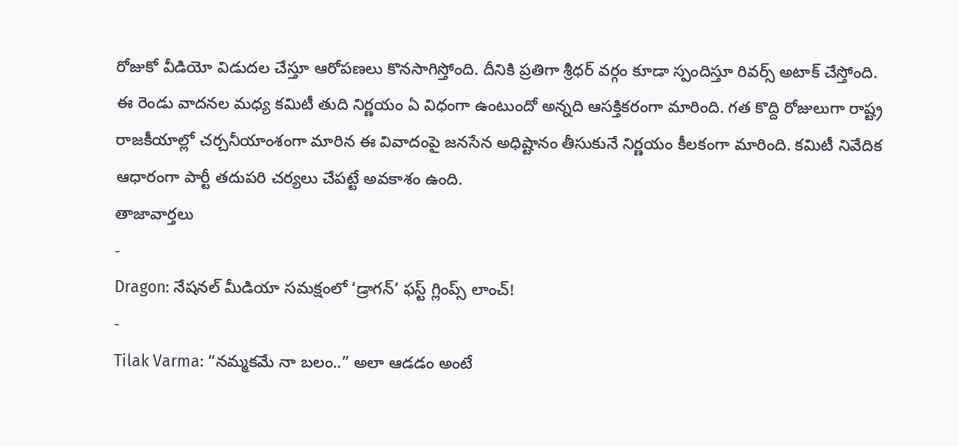రోజుకో వీడియో విడుదల చేస్తూ ఆరోపణలు కొనసాగిస్తోంది. దీనికి ప్రతిగా శ్రీధర్ వర్గం కూడా స్పందిస్తూ రివర్స్ అటాక్ చేస్తోంది. ఈ రెండు వాదనల మధ్య కమిటీ తుది నిర్ణయం ఏ విధంగా ఉంటుందో అన్నది ఆసక్తికరంగా మారింది. గత కొద్ది రోజులుగా రాష్ట్ర రాజకీయాల్లో చర్చనీయాంశంగా మారిన ఈ వివాదంపై జనసేన అధిష్టానం తీసుకునే నిర్ణయం కీలకంగా మారింది. కమిటీ నివేదిక ఆధారంగా పార్టీ తదుపరి చర్యలు చేపట్టే అవకాశం ఉంది.
తాజావార్తలు
-
Dragon: నేషనల్ మీడియా సమక్షంలో ‘డ్రాగన్’ ఫస్ట్ గ్లింప్స్ లాంచ్!
-
Tilak Varma: “నమ్మకమే నా బలం..” అలా ఆడడం అంటే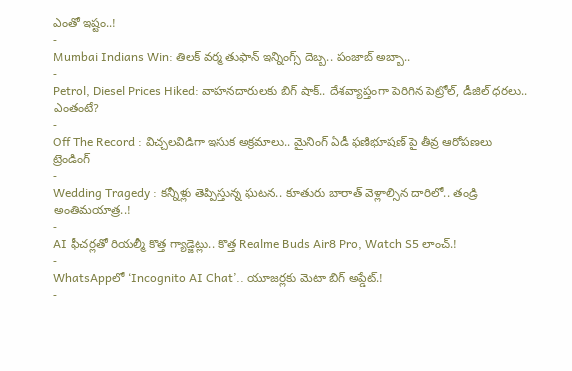ఎంతో ఇష్టం..!
-
Mumbai Indians Win: తిలక్ వర్మ తుఫాన్ ఇన్నింగ్స్ దెబ్బ.. పంజాబ్ అబ్బా..
-
Petrol, Diesel Prices Hiked: వాహనదారులకు బిగ్ షాక్.. దేశవ్యాప్తంగా పెరిగిన పెట్రోల్, డీజిల్ ధరలు.. ఎంతంటే?
-
Off The Record : విచ్చలవిడిగా ఇసుక అక్రమాలు.. మైనింగ్ ఏడీ ఫణిభూషణ్ పై తీవ్ర ఆరోపణలు
ట్రెండింగ్
-
Wedding Tragedy : కన్నీళ్లు తెప్పిస్తున్న ఘటన.. కూతురు బారాత్ వెళ్లాల్సిన దారిలో.. తండ్రి అంతిమయాత్ర..!
-
AI ఫీచర్లతో రియల్మీ కొత్త గ్యాడ్జెట్లు.. కొత్త Realme Buds Air8 Pro, Watch S5 లాంచ్.!
-
WhatsAppలో ‘Incognito AI Chat’.. యూజర్లకు మెటా బిగ్ అప్డేట్.!
-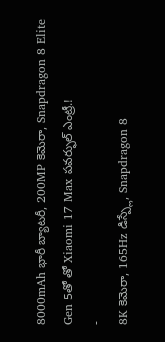8000mAh భారీ బ్యాటరీ, 200MP కెమెరా, Snapdragon 8 Elite Gen 5తో తో Xiaomi 17 Max పవర్ఫుల్ ఎంట్రీ.!
-
8K కెమెరా, 165Hz డిస్ప్లే, Snapdragon 8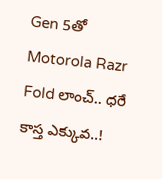Gen 5తో Motorola Razr Fold లాంచ్.. ధరే కాస్త ఎక్కువ..!